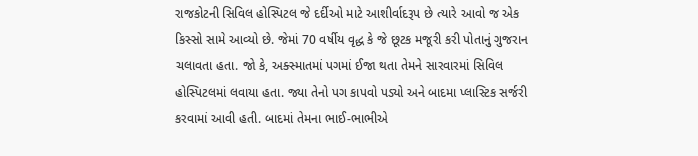રાજકોટની સિવિલ હોસ્પિટલ જે દર્દીઓ માટે આશીર્વાદરૂપ છે ત્યારે આવો જ એક કિસ્સો સામે આવ્યો છે. જેમાં 70 વર્ષીય વૃદ્ધ કે જે છૂટક મજૂરી કરી પોતાનું ગુજરાન ચલાવતા હતા. જો કે, અક્સ્માતમાં પગમાં ઈજા થતા તેમને સારવારમાં સિવિલ હોસ્પિટલમાં લવાયા હતા. જ્યા તેનો પગ કાપવો પડ્યો અને બાદમા પ્લાસ્ટિક સર્જરી કરવામાં આવી હતી. બાદમાં તેમના ભાઈ-ભાભીએ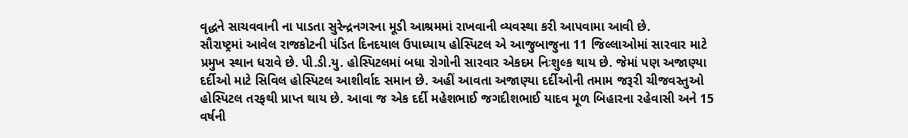વૃદ્ધને સાચવવાની ના પાડતા સુરેન્દ્રનગરના મૂડી આશ્રમમાં રાખવાની વ્યવસ્થા કરી આપવામા આવી છે.
સૌરાષ્ટ્રમાં આવેલ રાજકોટની પંડિત દિનદયાલ ઉપાધ્યાય હોસ્પિટલ એ આજુબાજુના 11 જિલ્લાઓમાં સારવાર માટે પ્રમુખ સ્થાન ધરાવે છે. પી.ડી.યુ. હોસ્પિટલમાં બધા રોગોની સારવાર એકદમ નિઃશુલ્ક થાય છે. જેમાં પણ અજાણ્યા દર્દીઓ માટે સિવિલ હોસ્પિટલ આશીર્વાદ સમાન છે. અહીં આવતા અજાણ્યા દર્દીઓની તમામ જરૂરી ચીજવસ્તુઓ હોસ્પિટલ તરફથી પ્રાપ્ત થાય છે. આવા જ એક દર્દી મહેશભાઈ જગદીશભાઈ યાદવ મૂળ બિહારના રહેવાસી અને 15 વર્ષની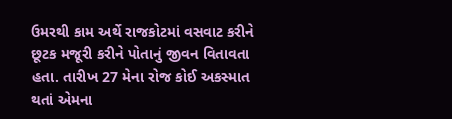ઉમરથી કામ અર્થે રાજકોટમાં વસવાટ કરીને છૂટક મજૂરી કરીને પોતાનું જીવન વિતાવતા હતા. તારીખ 27 મેના રોજ કોઈ અકસ્માત થતાં એમના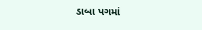ડાબા પગમાં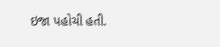ઇજા પહોચી હતી.